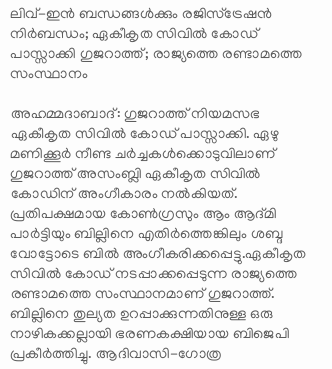ലിവ്-ഇന്‍ ബന്ധങ്ങള്‍ക്കും രജിസ്‌ട്രേഷന്‍ നിര്‍ബന്ധം; ഏകീകൃത സിവില്‍ കോഡ് പാസ്സാക്കി ഗുജറാത്ത്; രാജ്യത്തെ രണ്ടാമത്തെ സംസ്ഥാനം

അഹമ്മദാബാദ്: ഗുജറാത്ത് നിയമസഭ ഏകീകൃത സിവില്‍ കോഡ് പാസ്സാക്കി. ഏഴു മണിക്കൂര്‍ നീണ്ട ചര്‍ച്ചകള്‍ക്കൊടുവിലാണ് ഗുജറാത്ത് അസംബ്ലി ഏകീകൃത സിവില്‍ കോഡിന് അംഗീകാരം നല്‍കിയത്. പ്രതിപക്ഷമായ കോണ്‍ഗ്രസും ആം ആദ്മി പാര്‍ട്ടിയും ബില്ലിനെ എതിര്‍ത്തെങ്കിലും ശബ്ദ വോട്ടോടെ ബില്‍ അംഗീകരിക്കപ്പെട്ടു.ഏകീകൃത സിവില്‍ കോഡ് നടപ്പാക്കപ്പെടുന്ന രാജ്യത്തെ രണ്ടാമത്തെ സംസ്ഥാനമാണ് ഗുജറാത്ത്. ബില്ലിനെ തുല്യത ഉറപ്പാക്കുന്നതിനുള്ള ഒരു നാഴികക്കല്ലായി ഭരണകക്ഷിയായ ബിജെപി പ്രകീര്‍ത്തിച്ചു. ആദിവാസി-ഗോത്ര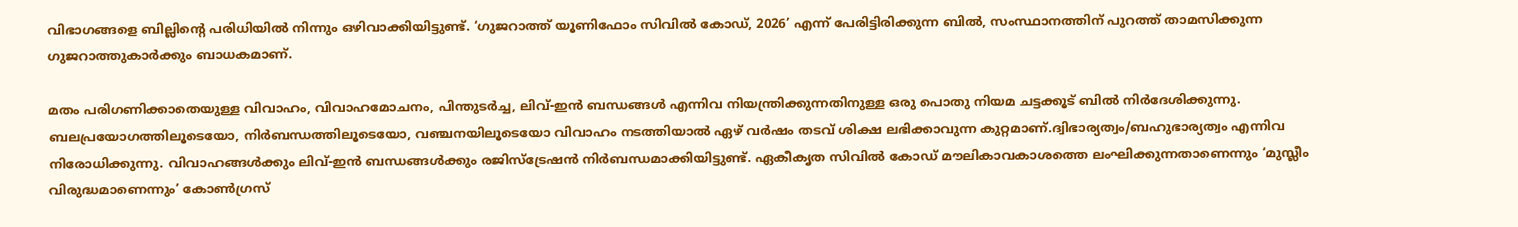വിഭാഗങ്ങളെ ബില്ലിന്റെ പരിധിയില്‍ നിന്നും ഒഴിവാക്കിയിട്ടുണ്ട്. ‘ഗുജറാത്ത് യൂണിഫോം സിവില്‍ കോഡ്, 2026’ എന്ന് പേരിട്ടിരിക്കുന്ന ബില്‍, സംസ്ഥാനത്തിന് പുറത്ത് താമസിക്കുന്ന ഗുജറാത്തുകാര്‍ക്കും ബാധകമാണ്.

മതം പരിഗണിക്കാതെയുള്ള വിവാഹം, വിവാഹമോചനം, പിന്തുടര്‍ച്ച, ലിവ്-ഇന്‍ ബന്ധങ്ങള്‍ എന്നിവ നിയന്ത്രിക്കുന്നതിനുള്ള ഒരു പൊതു നിയമ ചട്ടക്കൂട് ബില്‍ നിര്‍ദേശിക്കുന്നു. ബലപ്രയോഗത്തിലൂടെയോ, നിര്‍ബന്ധത്തിലൂടെയോ, വഞ്ചനയിലൂടെയോ വിവാഹം നടത്തിയാല്‍ ഏഴ് വര്‍ഷം തടവ് ശിക്ഷ ലഭിക്കാവുന്ന കുറ്റമാണ്.ദ്വിഭാര്യത്വം/ബഹുഭാര്യത്വം എന്നിവ നിരോധിക്കുന്നു. വിവാഹങ്ങള്‍ക്കും ലിവ്-ഇന്‍ ബന്ധങ്ങള്‍ക്കും രജിസ്‌ട്രേഷന്‍ നിര്‍ബന്ധമാക്കിയിട്ടുണ്ട്. ഏകീകൃത സിവില്‍ കോഡ് മൗലികാവകാശത്തെ ലംഘിക്കുന്നതാണെന്നും ‘മുസ്ലീം വിരുദ്ധമാണെന്നും’ കോണ്‍ഗ്രസ്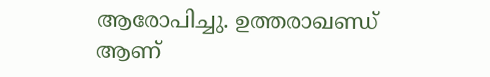ആരോപിച്ചു. ഉത്തരാഖണ്ഡ് ആണ്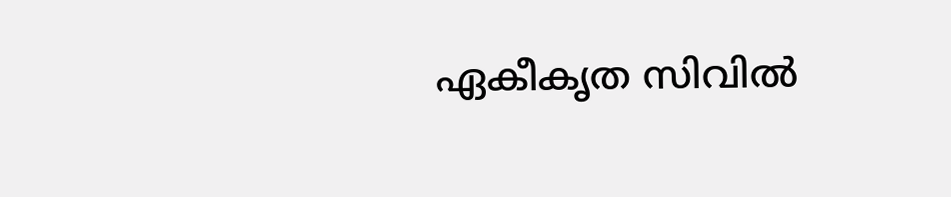ഏകീകൃത സിവില്‍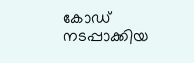കോഡ് നടപ്പാക്കിയ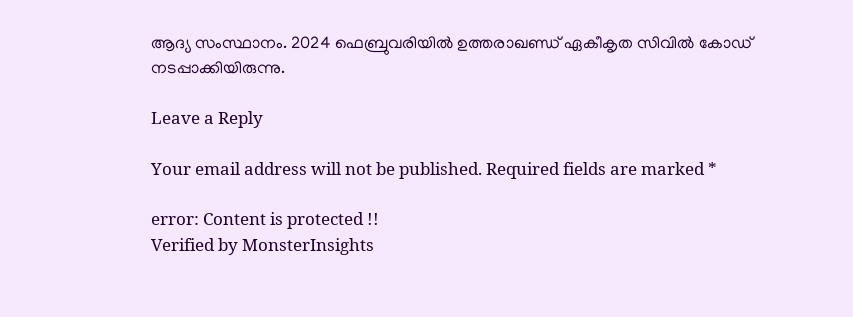ആദ്യ സംസ്ഥാനം. 2024 ഫെബ്രുവരിയില്‍ ഉത്തരാഖണ്ഡ് ഏകീകൃത സിവില്‍ കോഡ് നടപ്പാക്കിയിരുന്നു.

Leave a Reply

Your email address will not be published. Required fields are marked *

error: Content is protected !!
Verified by MonsterInsights